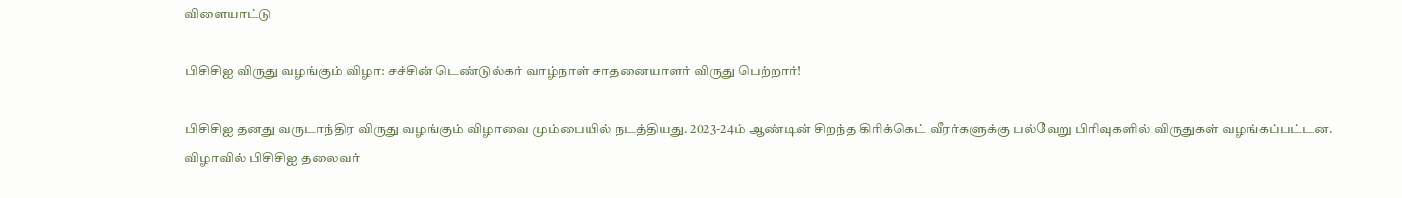விளையாட்டு

பிசிசிஐ விருது வழங்கும் விழா: சச்சின் டெண்டுல்கர் வாழ்நாள் சாதனையாளர் விருது பெற்றார்!

பிசிசிஐ தனது வருடாந்திர விருது வழங்கும் விழாவை மும்பையில் நடத்தியது. 2023-24ம் ஆண்டின் சிறந்த கிரிக்கெட் வீரர்களுக்கு பல்வேறு பிரிவுகளில் விருதுகள் வழங்கப்பட்டன. விழாவில் பிசிசிஐ தலைவர்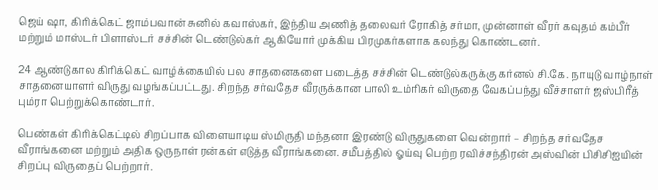ஜெய் ஷா, கிரிக்கெட் ஜாம்பவான் சுனில் கவாஸ்கர், இந்திய அணித் தலைவர் ரோகித் சர்மா, முன்னாள் வீரர் கவுதம் கம்பீர் மற்றும் மாஸ்டர் பிளாஸ்டர் சச்சின் டெண்டுல்கர் ஆகியோர் முக்கிய பிரமுகர்களாக கலந்து கொண்டனர்.

24 ஆண்டுகால கிரிக்கெட் வாழ்க்கையில் பல சாதனைகளை படைத்த சச்சின் டெண்டுல்கருக்கு கர்னல் சி.கே. நாயுடு வாழ்நாள் சாதனையாளர் விருது வழங்கப்பட்டது. சிறந்த சர்வதேச வீரருக்கான பாலி உம்ரிகர் விருதை வேகப்பந்து வீச்சாளர் ஜஸ்பிரீத் பும்ரா பெற்றுக்கொண்டார்.

பெண்கள் கிரிக்கெட்டில் சிறப்பாக விளையாடிய ஸ்மிருதி மந்தனா இரண்டு விருதுகளை வென்றார் – சிறந்த சர்வதேச வீராங்கனை மற்றும் அதிக ஒருநாள் ரன்கள் எடுத்த வீராங்கனை. சமீபத்தில் ஓய்வு பெற்ற ரவிச்சந்திரன் அஸ்வின் பிசிசிஐயின் சிறப்பு விருதைப் பெற்றார்.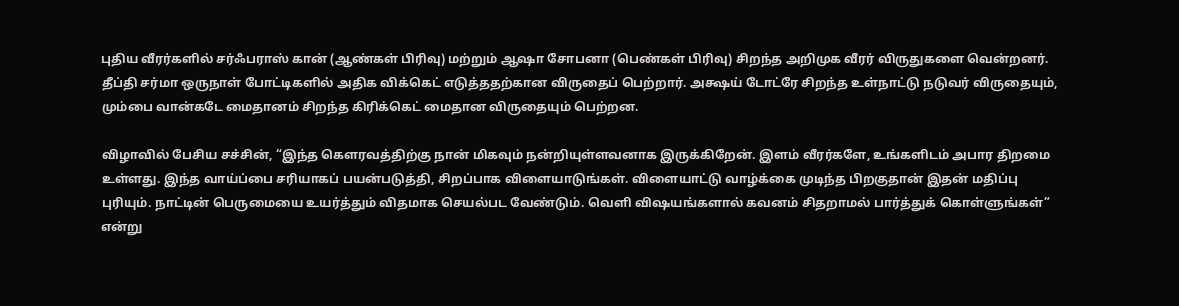புதிய வீரர்களில் சர்ஃபராஸ் கான் (ஆண்கள் பிரிவு) மற்றும் ஆஷா சோபனா (பெண்கள் பிரிவு) சிறந்த அறிமுக வீரர் விருதுகளை வென்றனர். தீப்தி சர்மா ஒருநாள் போட்டிகளில் அதிக விக்கெட் எடுத்ததற்கான விருதைப் பெற்றார். அக்ஷய் டோட்ரே சிறந்த உள்நாட்டு நடுவர் விருதையும், மும்பை வான்கடே மைதானம் சிறந்த கிரிக்கெட் மைதான விருதையும் பெற்றன.

விழாவில் பேசிய சச்சின், “இந்த கௌரவத்திற்கு நான் மிகவும் நன்றியுள்ளவனாக இருக்கிறேன். இளம் வீரர்களே, உங்களிடம் அபார திறமை உள்ளது. இந்த வாய்ப்பை சரியாகப் பயன்படுத்தி, சிறப்பாக விளையாடுங்கள். விளையாட்டு வாழ்க்கை முடிந்த பிறகுதான் இதன் மதிப்பு புரியும். நாட்டின் பெருமையை உயர்த்தும் விதமாக செயல்பட வேண்டும். வெளி விஷயங்களால் கவனம் சிதறாமல் பார்த்துக் கொள்ளுங்கள்” என்று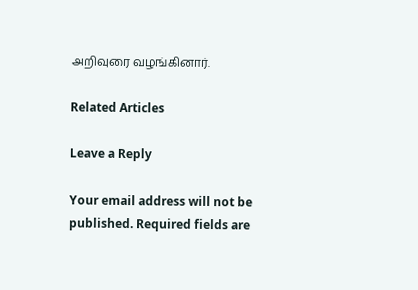அறிவுரை வழங்கினார்.

Related Articles

Leave a Reply

Your email address will not be published. Required fields are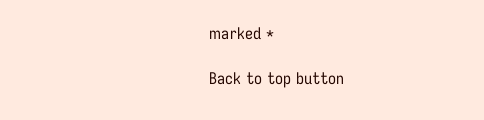marked *

Back to top button